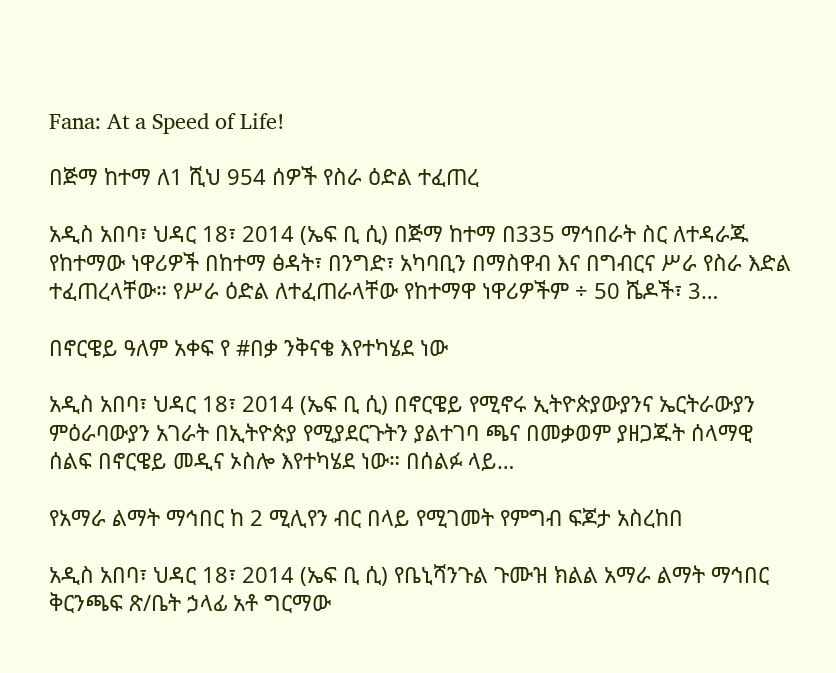Fana: At a Speed of Life!

በጅማ ከተማ ለ1 ሺህ 954 ሰዎች የስራ ዕድል ተፈጠረ

አዲስ አበባ፣ ህዳር 18፣ 2014 (ኤፍ ቢ ሲ) በጅማ ከተማ በ335 ማኅበራት ስር ለተዳራጁ የከተማው ነዋሪዎች በከተማ ፅዳት፣ በንግድ፣ አካባቢን በማስዋብ እና በግብርና ሥራ የስራ እድል ተፈጠረላቸው። የሥራ ዕድል ለተፈጠራላቸው የከተማዋ ነዋሪዎችም ÷ 50 ሼዶች፣ 3…

በኖርዌይ ዓለም አቀፍ የ #በቃ ንቅናቄ እየተካሄደ ነው

አዲስ አበባ፣ ህዳር 18፣ 2014 (ኤፍ ቢ ሲ) በኖርዌይ የሚኖሩ ኢትዮጵያውያንና ኤርትራውያን ምዕራባውያን አገራት በኢትዮጵያ የሚያደርጉትን ያልተገባ ጫና በመቃወም ያዘጋጁት ሰላማዊ ሰልፍ በኖርዌይ መዲና ኦስሎ እየተካሄደ ነው። በሰልፉ ላይ…

የአማራ ልማት ማኅበር ከ 2 ሚሊየን ብር በላይ የሚገመት የምግብ ፍጆታ አስረከበ

አዲስ አበባ፣ ህዳር 18፣ 2014 (ኤፍ ቢ ሲ) የቤኒሻንጉል ጉሙዝ ክልል አማራ ልማት ማኅበር ቅርንጫፍ ጽ/ቤት ኃላፊ አቶ ግርማው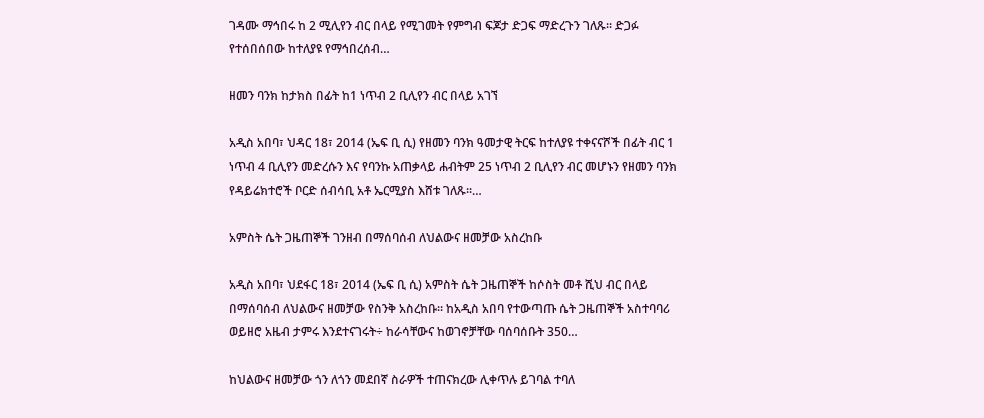ገዳሙ ማኅበሩ ከ 2 ሚሊየን ብር በላይ የሚገመት የምግብ ፍጆታ ድጋፍ ማድረጉን ገለጹ፡፡ ድጋፉ የተሰበሰበው ከተለያዩ የማኅበረሰብ…

ዘመን ባንክ ከታክስ በፊት ከ1 ነጥብ 2 ቢሊየን ብር በላይ አገኘ

አዲስ አበባ፣ ህዳር 18፣ 2014 (ኤፍ ቢ ሲ) የዘመን ባንክ ዓመታዊ ትርፍ ከተለያዩ ተቀናናሾች በፊት ብር 1 ነጥብ 4 ቢሊየን መድረሱን እና የባንኩ አጠቃላይ ሐብትም 25 ነጥብ 2 ቢሊየን ብር መሆኑን የዘመን ባንክ የዳይሬክተሮች ቦርድ ሰብሳቢ አቶ ኤርሚያስ እሸቱ ገለጹ፡፡…

አምስት ሴት ጋዜጠኞች ገንዘብ በማሰባሰብ ለህልውና ዘመቻው አስረከቡ

አዲስ አበባ፣ ህደፋር 18፣ 2014 (ኤፍ ቢ ሲ) አምስት ሴት ጋዜጠኞች ከሶስት መቶ ሺህ ብር በላይ በማሰባሰብ ለህልውና ዘመቻው የስንቅ አስረከቡ፡፡ ከአዲስ አበባ የተውጣጡ ሴት ጋዜጠኞች አስተባባሪ ወይዘሮ አዜብ ታምሩ እንደተናገሩት÷ ከራሳቸውና ከወገኖቻቸው ባሰባሰቡት 350…

ከህልውና ዘመቻው ጎን ለጎን መደበኛ ስራዎች ተጠናክረው ሊቀጥሉ ይገባል ተባለ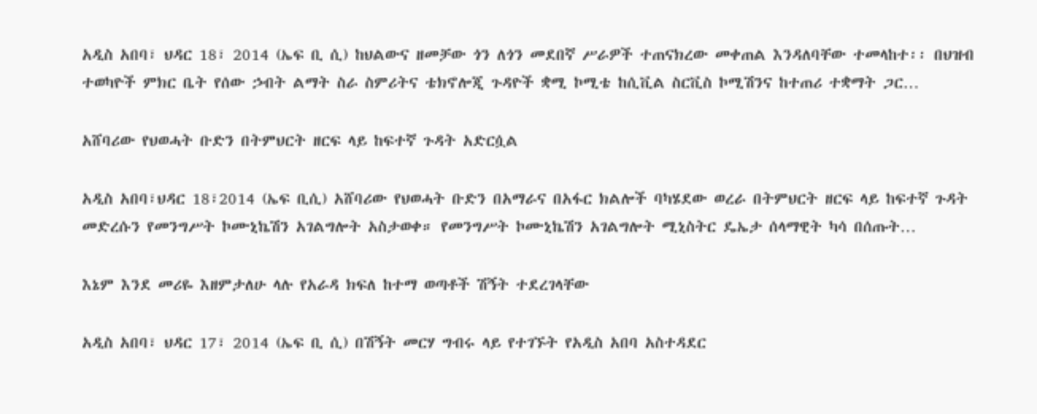አዲስ አበባ፣ ህዳር 18፣ 2014 (ኤፍ ቢ ሲ) ከህልውና ዘመቻው ጎን ለጎን መደበኛ ሥራዎች ተጠናክረው መቀጠል እንዳለባቸው ተመላከተ፡፡ በህዝብ ተወካዮች ምክር ቤት የሰው ኃብት ልማት ስራ ስምሪትና ቴክኖሎጂ ጉዳዮች ቋሚ ኮሚቴ ከሲቪል ስርቪስ ኮሚሽንና ከተጠሪ ተቋማት ጋር…

አሸባሪው የህወሓት ቡድን በትምህርት ዘርፍ ላይ ከፍተኛ ጉዳት አድርሷል

አዲስ አበባ፣ህዳር 18፣2014 (ኤፍ ቢሲ) አሸባሪው የህወሓት ቡድን በአማራና በአፋር ክልሎች ባካሄደው ወረራ በትምህርት ዘርፍ ላይ ከፍተኛ ጉዳት መድረሱን የመንግሥት ኮሙኒኬሽን አገልግሎት አስታወቀ። የመንግሥት ኮሙኒኬሽን አገልግሎት ሚኒስትር ዴኤታ ሰላማዊት ካሳ በሰጡት…

እኔም እንደ መሪዬ እዘምታለሁ ላሉ የአራዳ ክፍለ ከተማ ወጣቶች ሽኝት ተደረገላቸው

አዲስ አበባ፣ ህዳር 17፣ 2014 (ኤፍ ቢ ሲ) በሽኝት መርሃ ግብሩ ላይ የተገኙት የአዲስ አበባ አስተዳደር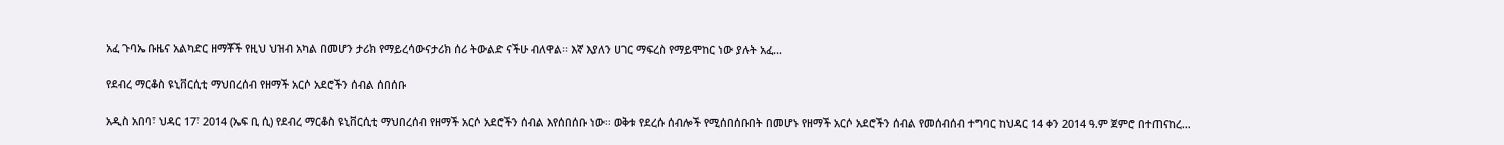አፈ ጉባኤ ቡዜና አልካድር ዘማቾች የዚህ ህዝብ አካል በመሆን ታሪክ የማይረሳውናታሪክ ሰሪ ትውልድ ናችሁ ብለዋል፡፡ እኛ እያለን ሀገር ማፍረስ የማይሞከር ነው ያሉት አፈ…

የደብረ ማርቆስ ዩኒቨርሲቲ ማህበረሰብ የዘማች አርሶ አደሮችን ሰብል ሰበሰቡ

አዲስ አበባ፣ ህዳር 17፣ 2014 (ኤፍ ቢ ሲ) የደብረ ማርቆስ ዩኒቨርሲቲ ማህበረሰብ የዘማች አርሶ አደሮችን ሰብል እየሰበሰቡ ነው፡፡ ወቅቱ የደረሱ ሰብሎች የሚሰበሰቡበት በመሆኑ የዘማች አርሶ አደሮችን ሰብል የመሰብሰብ ተግባር ከህዳር 14 ቀን 2014 ዓ.ም ጀምሮ በተጠናከረ…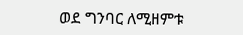ወደ ግንባር ለሚዘምቱ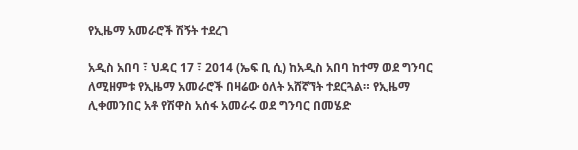የኢዜማ አመራሮች ሽኝት ተደረገ

አዲስ አበባ ፣ ህዳር 17 ፣ 2014 (ኤፍ ቢ ሲ) ከአዲስ አበባ ከተማ ወደ ግንባር ለሚዘምቱ የኢዜማ አመራሮች በዛሬው ዕለት አሸኛኘት ተደርጓል። የኢዜማ ሊቀመንበር አቶ የሽዋስ አሰፋ አመራሩ ወደ ግንባር በመሄድ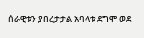ሰራዊቱን ያበረታታል አባላቱ ደግሞ ወደ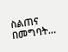ስልጠና በመግባት…